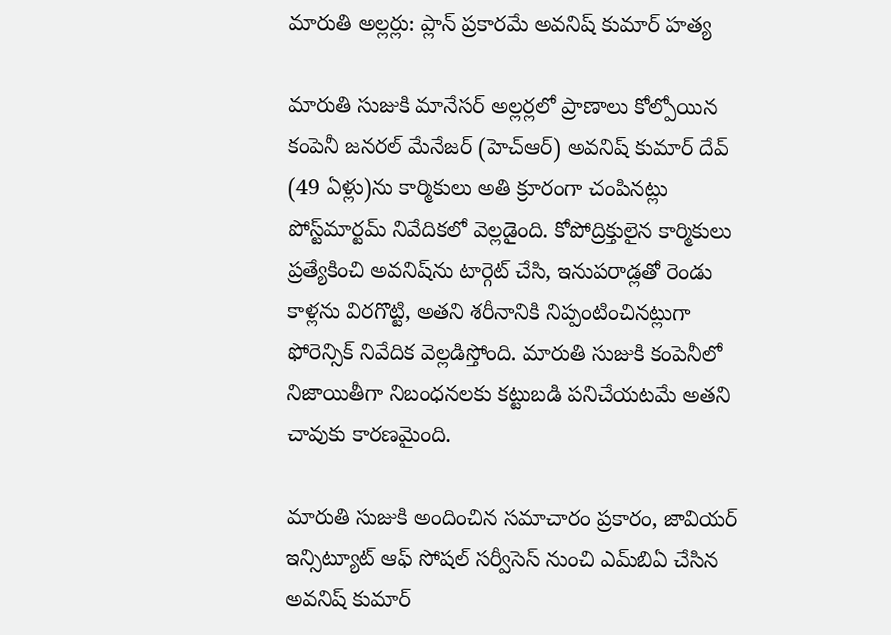మారుతి అల్లర్లు: ప్లాన్ ప్రకారమే అవనిష్ కుమార్ హత్య

మారుతి సుజుకి మానేసర్ అల్లర్లలో ప్రాణాలు కోల్పోయిన కంపెనీ జనరల్ మేనేజర్ (హెచ్ఆర్) అవనిష్ కుమార్ దేవ్ (49 ఏళ్లు)ను కార్మికులు అతి క్రూరంగా చంపినట్లు పోస్ట్‌మార్టమ్ నివేదికలో వెల్లడైంది. కోపోద్రిక్తులైన కార్మికులు ప్రత్యేకించి అవనిష్‌ను టార్గెట్ చేసి, ఇనుపరాడ్లతో రెండు కాళ్లను విరగొట్టి, అతని శరీనానికి నిప్పంటించినట్లుగా ఫోరెన్సిక్ నివేదిక వెల్లడిస్తోంది. మారుతి సుజుకి కంపెనీలో నిజాయితీగా నిబంధనలకు కట్టుబడి పనిచేయటమే అతని చావుకు కారణమైంది.

మారుతి సుజుకి అందించిన సమాచారం ప్రకారం, జావియర్ ఇన్సిట్యూట్ ఆఫ్ సోషల్ సర్వీసెస్ నుంచి ఎమ్‌బిఏ చేసిన అవనిష్ కుమార్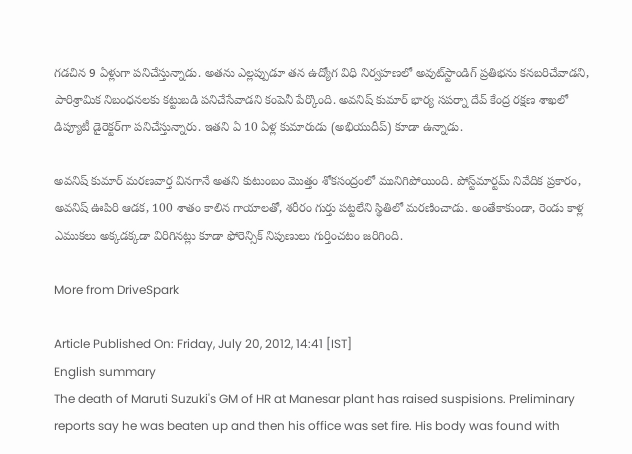గడచిన 9 ఏళ్లుగా పనిచేస్తున్నాడు. అతను ఎల్లప్పుడూ తన ఉద్యోగ విధి నిర్వహణలో అవుట్‌స్టాండిగ్ ప్రతిభను కనబరిచేవాడని, పారిశ్రామిక నిబంధనలకు కట్టుబడి పనిచేసేవాడని కంపెనీ పేర్కొంది. అవనిష్ కుమార్‌ భార్య సపర్నా దేవ్ కేంద్ర రక్షణ శాఖలో డిప్యూటీ డైరెక్టర్‌గా పనిచేస్తున్నారు. ఇతని ఏ 10 ఏళ్ల కుమారుడు (అభియుదీప్) కూడా ఉన్నాడు.

అవనిష్ కుమార్ మరణవార్త వినగానే అతని కుటుంబం మొత్తం శోకసంద్రంలో మునిగిపోయింది. పోస్ట్‌మార్టమ్ నివేదిక ప్రకారం, అవనిష్ ఊపిరి ఆడక, 100 శాతం కాలిన గాయాలతో, శరీరం గుర్తు పట్టలేని స్థితిలో మరణించాడు. అంతేకాకుండా, రెండు కాళ్ల ఎముకలు అక్కడక్కడా విరిగినట్లు కూడా ఫోరెన్సిక్ నిపుణులు గుర్తించటం జరిగింది.

More from DriveSpark

Article Published On: Friday, July 20, 2012, 14:41 [IST]
English summary
The death of Maruti Suzuki's GM of HR at Manesar plant has raised suspisions. Preliminary reports say he was beaten up and then his office was set fire. His body was found with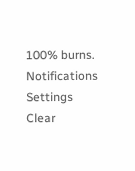100% burns.
Notifications
Settings
Clear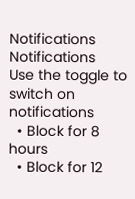Notifications
Notifications
Use the toggle to switch on notifications
  • Block for 8 hours
  • Block for 12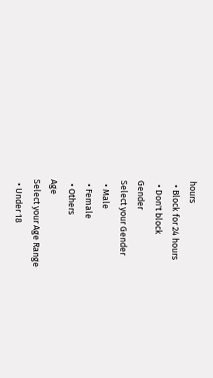hours
  • Block for 24 hours
  • Don't block
Gender
Select your Gender
  • Male
  • Female
  • Others
Age
Select your Age Range
  • Under 18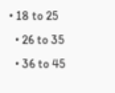• 18 to 25
  • 26 to 35
  • 36 to 45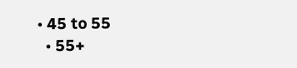• 45 to 55
  • 55+